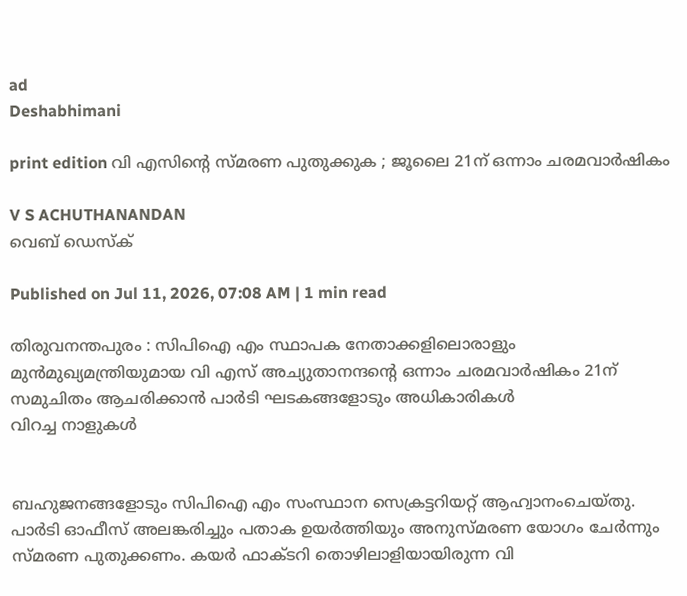ad
Deshabhimani

print edition വി എസിന്റെ സ്‌മരണ പുതുക്കുക ; ജൂലൈ 21ന് ഒന്നാം ചരമവാർഷികം

V S ACHUTHANANDAN
വെബ് ഡെസ്ക്

Published on Jul 11, 2026, 07:08 AM | 1 min read

തിരുവനന്തപുരം : സിപിഐ എം സ്ഥാപക നേതാക്കളിലൊരാളും മുൻമുഖ്യമന്ത്രിയുമായ വി എസ്‌ അച്യുതാനന്ദന്റെ ഒന്നാം ചരമവാര്‍ഷികം 21ന് സമുചിതം ആചരിക്കാൻ പാര്‍ടി ഘടകങ്ങളോടും അധികാരികൾ
വിറച്ച നാളുകൾ


ബഹുജനങ്ങളോടും സിപിഐ എം സംസ്ഥാന സെക്രട്ടറിയറ്റ്‌ ആഹ്വാനംചെയ്തു. പാര്‍ടി ഓഫീസ്‌ അലങ്കരിച്ചും പതാക ഉയര്‍ത്തിയും അനുസ്‌മരണ യോഗം ചേർന്നും സ്‌മരണ പുതുക്കണം. കയര്‍ ഫാക്ടറി തൊഴിലാളിയായിരുന്ന വി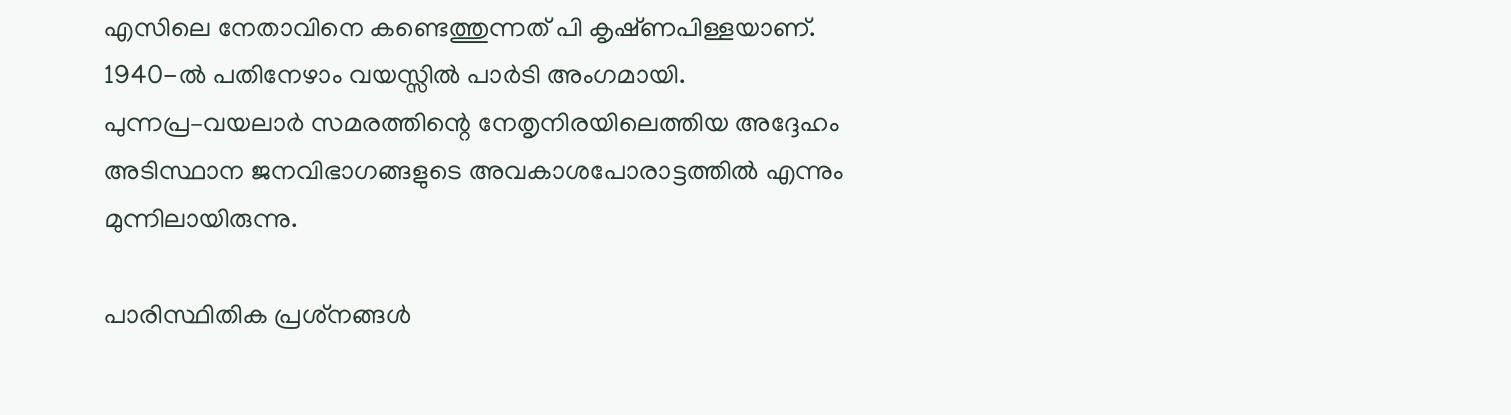എസിലെ നേതാവിനെ കണ്ടെത്തുന്നത്‌ പി കൃഷ്‌ണപിള്ളയാണ്‌. 1940-ല്‍ പതിനേഴാം വയസ്സില്‍ പാര്‍ടി അംഗമായി. പുന്നപ്ര–വയലാര്‍ സമരത്തിന്റെ നേതൃനിരയിലെത്തിയ അദ്ദേഹം അടിസ്ഥാന ജനവിഭാഗങ്ങളുടെ അവകാശപോരാട്ടത്തില്‍ എന്നും മുന്നിലായിരുന്നു.

പാരിസ്ഥിതിക പ്രശ്‌നങ്ങള്‍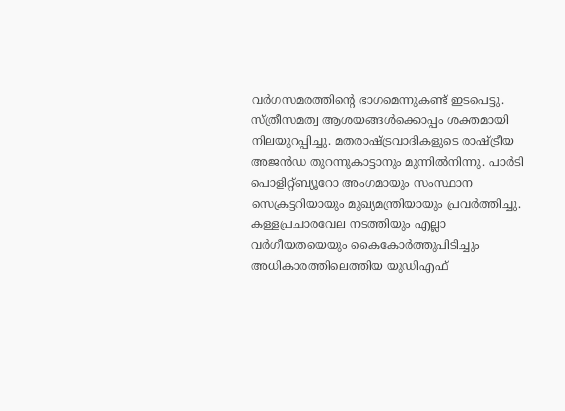വര്‍ഗസമരത്തിന്റെ ഭാഗമെന്നുകണ്ട്‌ ഇടപെട്ടു. സ്‌ത്രീസമത്വ ആശയങ്ങള്‍ക്കൊപ്പം ശക്തമായി നിലയുറപ്പിച്ചു. മതരാഷ്‌ട്രവാദികളുടെ രാഷ്‌ട്രീയ അജൻഡ തുറന്നുകാട്ടാനും മുന്നില്‍നിന്നു. പാർടി പൊളിറ്റ്‌ബ്യൂറോ അംഗമായും സംസ്ഥാന സെക്രട്ടറിയായും മുഖ്യമന്ത്രിയായും പ്രവര്‍ത്തിച്ചു. കള്ളപ്രചാരവേല നടത്തിയും എല്ലാ വര്‍ഗീയതയെയും കൈകോര്‍ത്തുപിടിച്ചും അധികാരത്തിലെത്തിയ യുഡിഎഫ്‌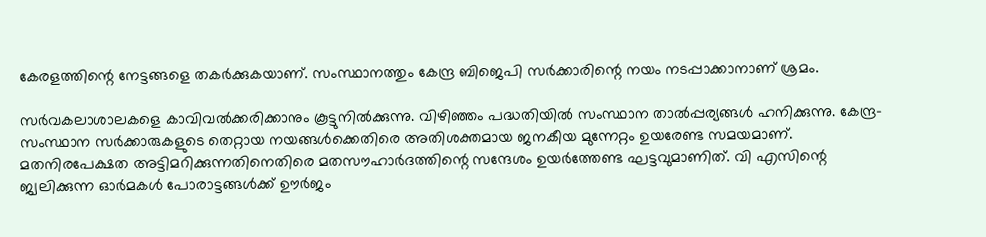കേരളത്തിന്റെ നേട്ടങ്ങളെ തകര്‍ക്കുകയാണ്‌. സംസ്ഥാനത്തും കേന്ദ്ര ബിജെപി സര്‍ക്കാരിന്റെ നയം നടപ്പാക്കാനാണ്‌ ശ്രമം.

സര്‍വകലാശാലകളെ കാവിവല്‍ക്കരിക്കാനും കൂട്ടുനില്‍ക്കുന്നു. വിഴിഞ്ഞം പദ്ധതിയിൽ സംസ്ഥാന താല്‍പ്പര്യങ്ങള്‍ ഹനിക്കുന്നു. കേന്ദ്ര– സംസ്ഥാന സര്‍ക്കാരുകളുടെ തെറ്റായ നയങ്ങള്‍ക്കെതിരെ അതിശക്തമായ ജനകീയ മുന്നേറ്റം ഉയരേണ്ട സമയമാണ്. മതനിരപേക്ഷത അട്ടിമറിക്കുന്നതിനെതിരെ മതസൗഹാര്‍ദത്തിന്റെ സന്ദേശം ഉയര്‍ത്തേണ്ട ഘട്ടവുമാണിത്‌. വി എസിന്റെ ജ്വലിക്കുന്ന ഓര്‍മകള്‍ പോരാട്ടങ്ങള്‍ക്ക്‌ ഉ‍ൗർജം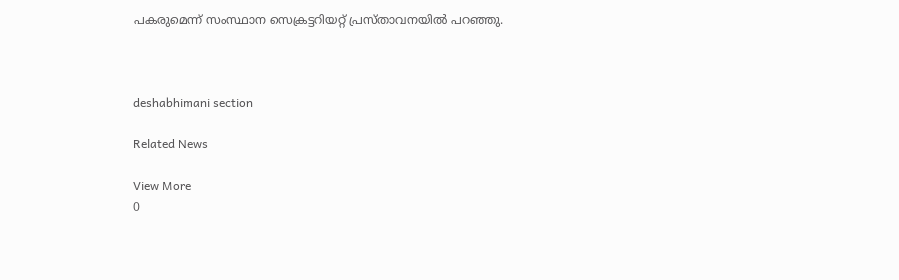പകരുമെന്ന്‌ സംസ്ഥാന സെക്രട്ടറിയറ്റ്‌ പ്രസ്‌താവനയില്‍ പറഞ്ഞു.



deshabhimani section

Related News

View More
0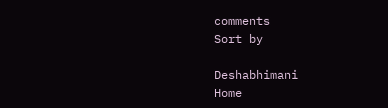comments
Sort by

Deshabhimani
Home